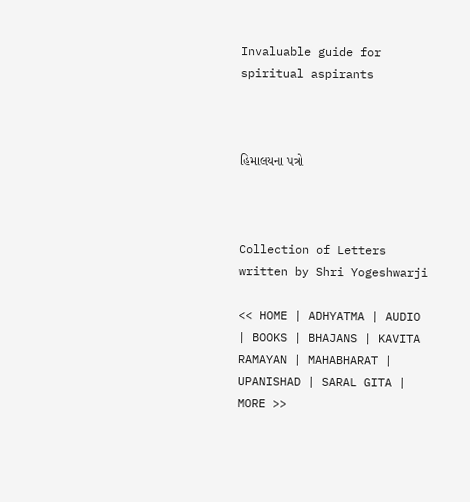Invaluable guide for spiritual aspirants



હિમાલયના પત્રો



Collection of Letters written by Shri Yogeshwarji

<< HOME | ADHYATMA | AUDIO | BOOKS | BHAJANS | KAVITA RAMAYAN | MAHABHARAT | UPANISHAD | SARAL GITA | MORE >>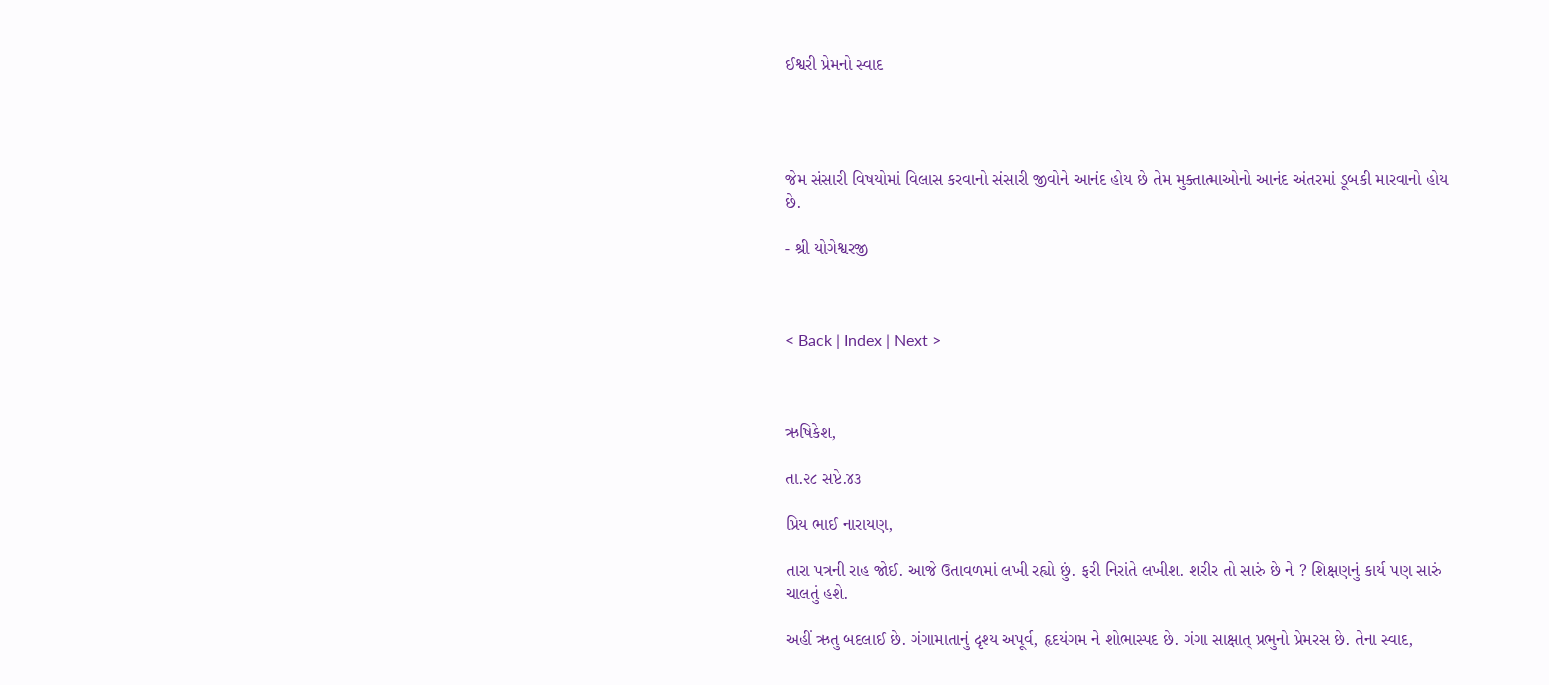ઈશ્વરી પ્રેમનો સ્વાદ




જેમ સંસારી વિષયોમાં વિલાસ કરવાનો સંસારી જીવોને આનંદ હોય છે તેમ મુક્તાત્માઓનો આનંદ અંતરમાં ડૂબકી મારવાનો હોય છે.

- શ્રી યોગેશ્વરજી



< Back | Index | Next >



ઋષિકેશ,

તા.૨૮ સપ્ટે.૪૩

પ્રિય ભાઈ નારાયણ,

તારા પત્રની રાહ જોઈ. આજે ઉતાવળમાં લખી રહ્યો છું. ફરી નિરાંતે લખીશ. શરીર તો સારું છે ને ? શિક્ષણનું કાર્ય પણ સારું ચાલતું હશે.

અહીં ઋતુ બદલાઈ છે. ગંગામાતાનું દૃશ્ય અપૂર્વ, હૃદયંગમ ને શોભાસ્પદ છે. ગંગા સાક્ષાત્ પ્રભુનો પ્રેમરસ છે. તેના સ્વાદ,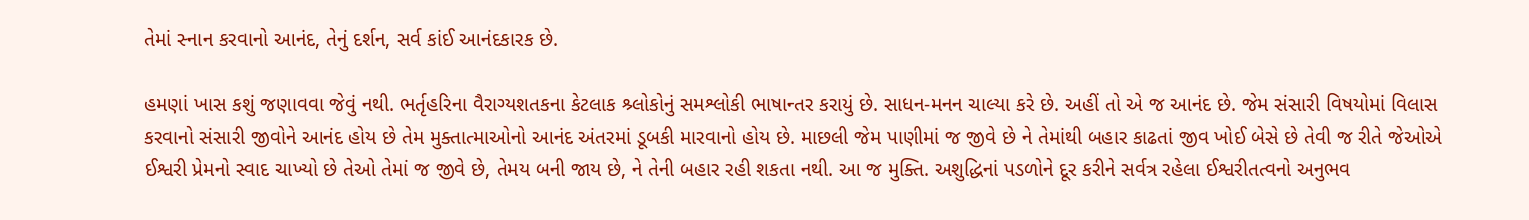તેમાં સ્નાન કરવાનો આનંદ, તેનું દર્શન, સર્વ કાંઈ આનંદકારક છે.

હમણાં ખાસ કશું જણાવવા જેવું નથી. ભર્તૃહરિના વૈરાગ્યશતકના કેટલાક શ્ર્લોકોનું સમશ્લોકી ભાષાન્તર કરાયું છે. સાધન-મનન ચાલ્યા કરે છે. અહીં તો એ જ આનંદ છે. જેમ સંસારી વિષયોમાં વિલાસ કરવાનો સંસારી જીવોને આનંદ હોય છે તેમ મુક્તાત્માઓનો આનંદ અંતરમાં ડૂબકી મારવાનો હોય છે. માછલી જેમ પાણીમાં જ જીવે છે ને તેમાંથી બહાર કાઢતાં જીવ ખોઈ બેસે છે તેવી જ રીતે જેઓએ ઈશ્વરી પ્રેમનો સ્વાદ ચાખ્યો છે તેઓ તેમાં જ જીવે છે, તેમય બની જાય છે, ને તેની બહાર રહી શકતા નથી. આ જ મુક્તિ. અશુદ્ધિનાં પડળોને દૂર કરીને સર્વત્ર રહેલા ઈશ્વરીતત્વનો અનુભવ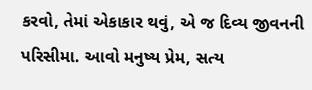કરવો, તેમાં એકાકાર થવું, એ જ દિવ્ય જીવનની પરિસીમા. આવો મનુષ્ય પ્રેમ, સત્ય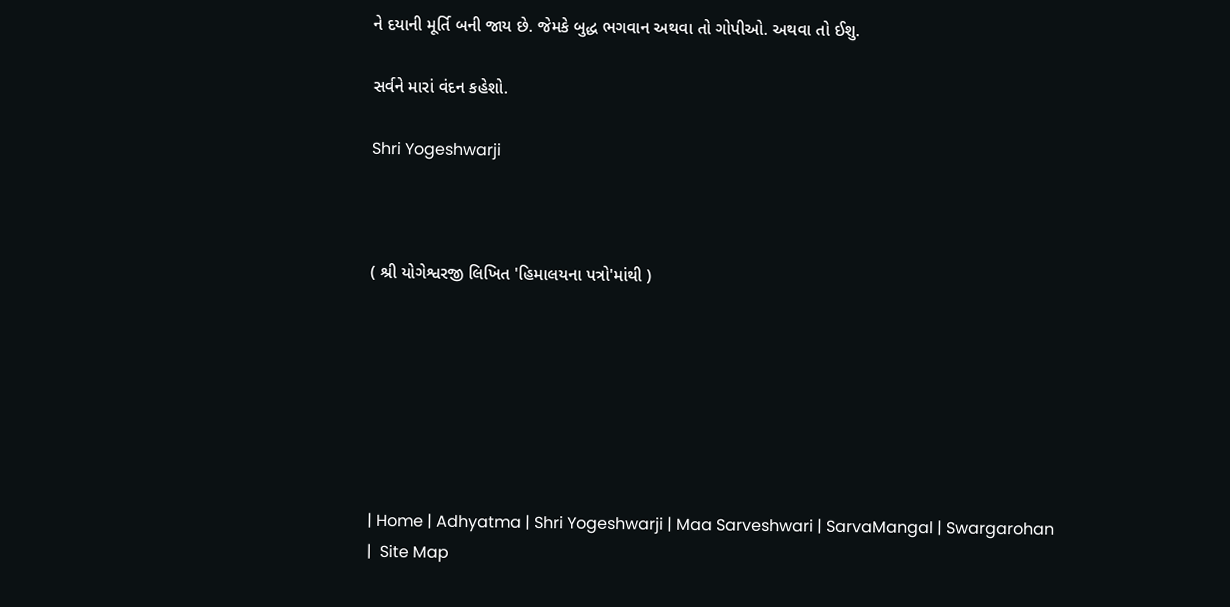ને દયાની મૂર્તિ બની જાય છે. જેમકે બુદ્ધ ભગવાન અથવા તો ગોપીઓ. અથવા તો ઈશુ.

સર્વને મારાં વંદન કહેશો.

Shri Yogeshwarji



( શ્રી યોગેશ્વરજી લિખિત 'હિમાલયના પત્રો'માંથી )







| Home | Adhyatma | Shri Yogeshwarji | Maa Sarveshwari | SarvaMangal | Swargarohan |  Site Map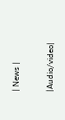| News |

|Audio/video|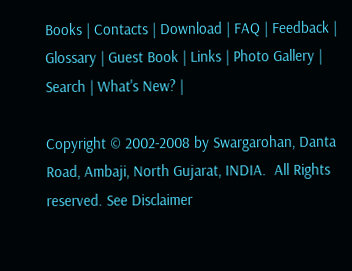Books | Contacts | Download | FAQ | Feedback | Glossary | Guest Book | Links | Photo Gallery | Search | What's New? |

Copyright © 2002-2008 by Swargarohan, Danta Road, Ambaji, North Gujarat, INDIA.  All Rights reserved. See Disclaimer